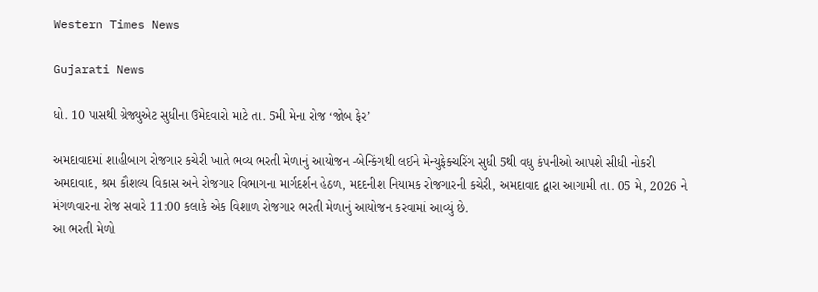Western Times News

Gujarati News

ધો. 10 પાસથી ગ્રેજ્યુએટ સુધીના ઉમેદવારો માટે તા. 5મી મેના રોજ ‘જોબ ફેર’

અમદાવાદમાં શાહીબાગ રોજગાર કચેરી ખાતે ભવ્ય ભરતી મેળાનું આયોજન -બેન્કિંગથી લઈને મેન્યુફેક્ચરિંગ સુધી 5થી વધુ કંપનીઓ આપશે સીધી નોકરી
અમદાવાદ, શ્રમ કૌશલ્ય વિકાસ અને રોજગાર વિભાગના માર્ગદર્શન હેઠળ, મદદનીશ નિયામક રોજગારની કચેરી, અમદાવાદ દ્વારા આગામી તા. 05 મે, 2026 ને મંગળવારના રોજ સવારે 11:00 કલાકે એક વિશાળ રોજગાર ભરતી મેળાનું આયોજન કરવામાં આવ્યું છે.
આ ભરતી મેળો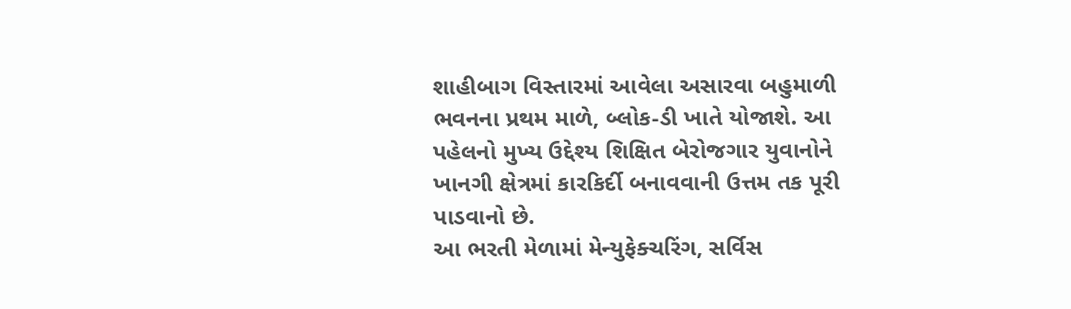શાહીબાગ વિસ્તારમાં આવેલા અસારવા બહુમાળી ભવનના પ્રથમ માળે, બ્લોક-ડી ખાતે યોજાશે. આ પહેલનો મુખ્ય ઉદ્દેશ્ય શિક્ષિત બેરોજગાર યુવાનોને ખાનગી ક્ષેત્રમાં કારકિર્દી બનાવવાની ઉત્તમ તક પૂરી પાડવાનો છે.
આ ભરતી મેળામાં મેન્યુફેક્ચરિંગ, સર્વિસ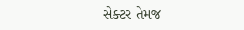સેક્ટર તેમજ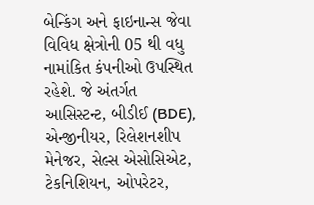બેન્કિંગ અને ફાઇનાન્સ જેવા વિવિધ ક્ષેત્રોની 05 થી વધુ નામાંકિત કંપનીઓ ઉપસ્થિત રહેશે. જે અંતર્ગત આસિસ્ટન્ટ, બીડીઈ (BDE), એન્જીનીયર, રિલેશનશીપ મેનેજર, સેલ્સ એસોસિએટ, ટેકનિશિયન, ઓપરેટર,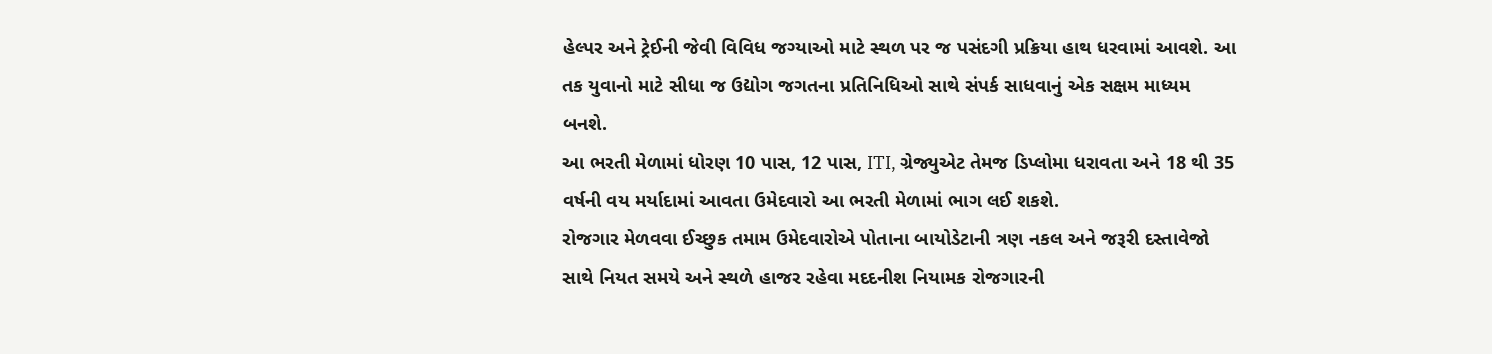હેલ્પર અને ટ્રેઈની જેવી વિવિધ જગ્યાઓ માટે સ્થળ પર જ પસંદગી પ્રક્રિયા હાથ ધરવામાં આવશે. આ તક યુવાનો માટે સીધા જ ઉદ્યોગ જગતના પ્રતિનિધિઓ સાથે સંપર્ક સાધવાનું એક સક્ષમ માધ્યમ બનશે.
આ ભરતી મેળામાં ધોરણ 10 પાસ, 12 પાસ, ITI, ગ્રેજ્યુએટ તેમજ ડિપ્લોમા ધરાવતા અને 18 થી 35 વર્ષની વય મર્યાદામાં આવતા ઉમેદવારો આ ભરતી મેળામાં ભાગ લઈ શકશે.
રોજગાર મેળવવા ઈચ્છુક તમામ ઉમેદવારોએ પોતાના બાયોડેટાની ત્રણ નકલ અને જરૂરી દસ્તાવેજો સાથે નિયત સમયે અને સ્થળે હાજર રહેવા મદદનીશ નિયામક રોજગારની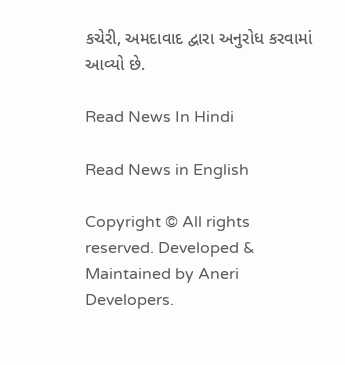કચેરી, અમદાવાદ દ્વારા અનુરોધ કરવામાં આવ્યો છે.

Read News In Hindi

Read News in English

Copyright © All rights reserved. Developed & Maintained by Aneri Developers.